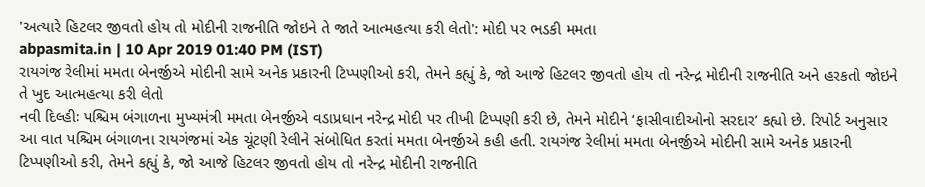'અત્યારે હિટલર જીવતો હોય તો મોદીની રાજનીતિ જોઇને તે જાતે આત્મહત્યા કરી લેતો': મોદી પર ભડકી મમતા
abpasmita.in | 10 Apr 2019 01:40 PM (IST)
રાયગંજ રેલીમાં મમતા બેનર્જીએ મોદીની સામે અનેક પ્રકારની ટિપ્પણીઓ કરી, તેમને કહ્યું કે, જો આજે હિટલર જીવતો હોય તો નરેન્દ્ર મોદીની રાજનીતિ અને હરકતો જોઇને તે ખુદ આત્મહત્યા કરી લેતો
નવી દિલ્હીઃ પશ્ચિમ બંગાળના મુખ્યમંત્રી મમતા બેનર્જીએ વડાપ્રધાન નરેન્દ્ર મોદી પર તીખી ટિપ્પણી કરી છે, તેમને મોદીને ‘ફાસીવાદીઓનો સરદાર’ કહ્યો છે. રિપોર્ટ અનુસાર આ વાત પશ્ચિમ બંગાળના રાયગંજમાં એક ચૂંટણી રેલીને સંબોધિત કરતાં મમતા બેનર્જીએ કહી હતી. રાયગંજ રેલીમાં મમતા બેનર્જીએ મોદીની સામે અનેક પ્રકારની ટિપ્પણીઓ કરી, તેમને કહ્યું કે, જો આજે હિટલર જીવતો હોય તો નરેન્દ્ર મોદીની રાજનીતિ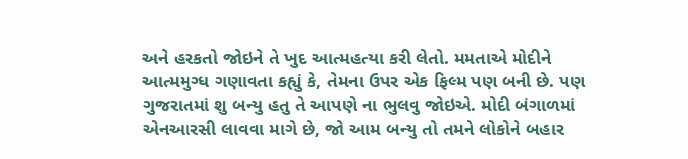અને હરકતો જોઇને તે ખુદ આત્મહત્યા કરી લેતો. મમતાએ મોદીને આત્મમુગ્ધ ગણાવતા કહ્યું કે, તેમના ઉપર એક ફિલ્મ પણ બની છે. પણ ગુજરાતમાં શુ બન્યુ હતુ તે આપણે ના ભુલવુ જોઇએ. મોદી બંગાળમાં એનઆરસી લાવવા માગે છે, જો આમ બન્યુ તો તમને લોકોને બહાર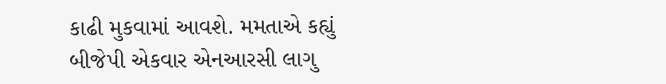કાઢી મુકવામાં આવશે. મમતાએ કહ્યું બીજેપી એકવાર એનઆરસી લાગુ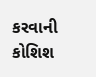કરવાની કોશિશ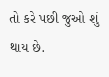તો કરે પછી જુઓ શું થાય છે.